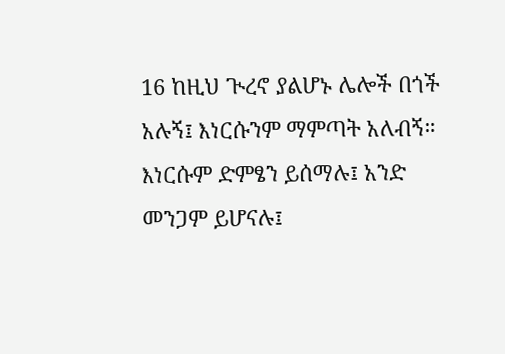16 ከዚህ ጒረኖ ያልሆኑ ሌሎች በጎች አሉኝ፤ እነርሱንም ማምጣት አለብኝ። እነርሱም ድምፄን ይሰማሉ፤ አንድ መንጋም ይሆናሉ፤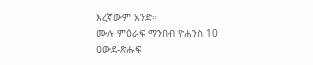እረኛውም አንድ።
ሙሉ ምዕራፍ ማንበብ ዮሐንስ 10
ዐውደ-ጽሑፍ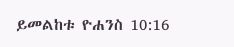ይመልከቱ ዮሐንስ 10:16